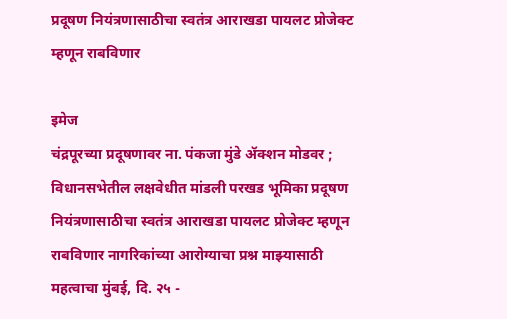प्रदूषण नियंत्रणासाठीचा स्वतंत्र आराखडा पायलट प्रोजेक्ट म्हणून राबविणार

इमेज
चंद्रपूरच्या प्रदूषणावर ना. पंकजा मुंडे ॲक्शन मोडवर ; विधानसभेतील लक्षवेधीत मांडली परखड भूमिका प्रदूषण नियंत्रणासाठीचा स्वतंत्र आराखडा पायलट प्रोजेक्ट म्हणून राबविणार नागरिकांच्या आरोग्याचा प्रश्न माझ्यासाठी महत्वाचा मुंबई, दि. २५ -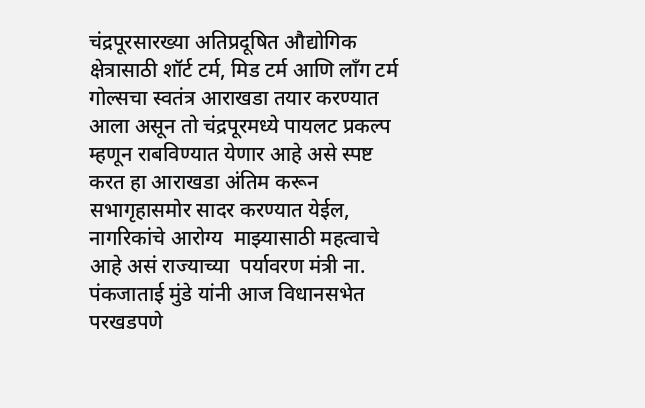चंद्रपूरसारख्या अतिप्रदूषित औद्योगिक क्षेत्रासाठी शॉर्ट टर्म, मिड टर्म आणि लॉंग टर्म गोल्सचा स्वतंत्र आराखडा तयार करण्यात आला असून तो चंद्रपूरमध्ये पायलट प्रकल्प म्हणून राबविण्यात येणार आहे असे स्पष्ट करत हा आराखडा अंतिम करून सभागृहासमोर सादर करण्यात येईल, नागरिकांचे आरोग्य  माझ्यासाठी महत्वाचे आहे असं राज्याच्या  पर्यावरण मंत्री ना. पंकजाताई मुंडे यांनी आज विधानसभेत परखडपणे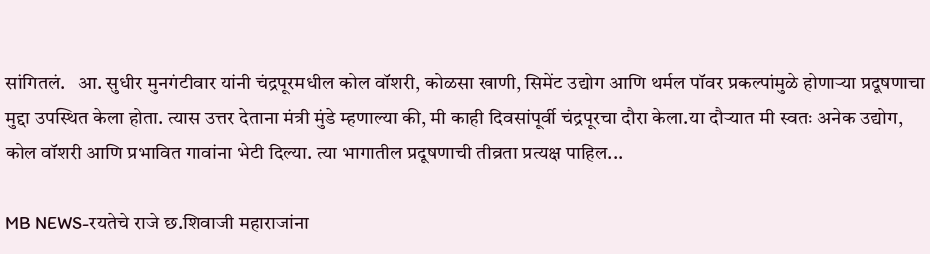सांगितलं.   आ. सुधीर मुनगंटीवार यांनी चंद्रपूरमधील कोल वॉशरी, कोळसा खाणी, सिमेंट उद्योग आणि थर्मल पॉवर प्रकल्पांमुळे होणाऱ्या प्रदूषणाचा मुद्दा उपस्थित केला होता. त्यास उत्तर देताना मंत्री मुंडे म्हणाल्या की, मी काही दिवसांपूर्वी चंद्रपूरचा दौरा केला.या दौऱ्यात मी स्वतः अनेक उद्योग, कोल वॉशरी आणि प्रभावित गावांना भेटी दिल्या. त्या भागातील प्रदूषणाची तीव्रता प्रत्यक्ष पाहिल...

MB NEWS-रयतेचे राजे छ.शिवाजी महाराजांना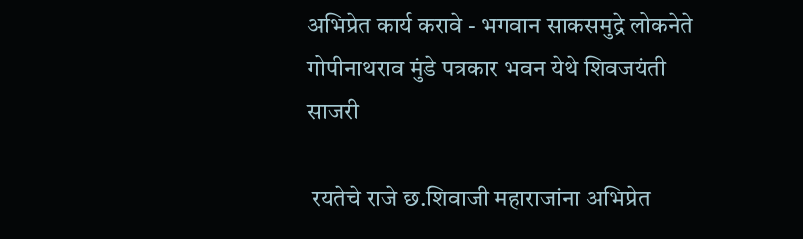अभिप्रेत कार्य करावे - भगवान साकसमुद्रे लोकनेते गोपीनाथराव मुंडे पत्रकार भवन येथे शिवजयंती साजरी

 रयतेचे राजे छ.शिवाजी महाराजांना अभिप्रेत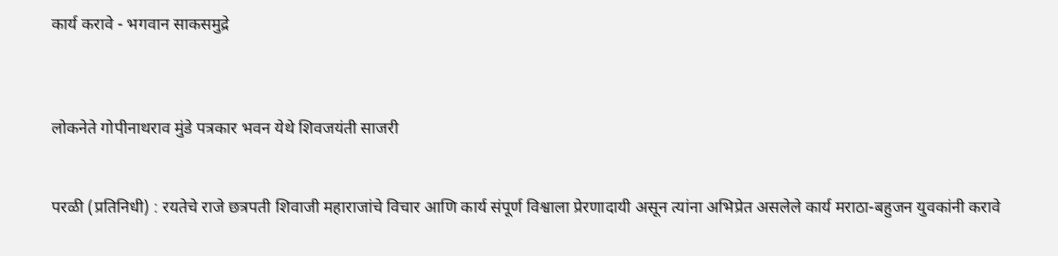कार्य करावे - भगवान साकसमुद्रे



लोकनेते गोपीनाथराव मुंडे पत्रकार भवन येथे शिवजयंती साजरी


परळी (प्रतिनिधी) : रयतेचे राजे छत्रपती शिवाजी महाराजांचे विचार आणि कार्य संपूर्ण विश्वाला प्रेरणादायी असून त्यांना अभिप्रेत असलेले कार्य मराठा-बहुजन युवकांनी करावे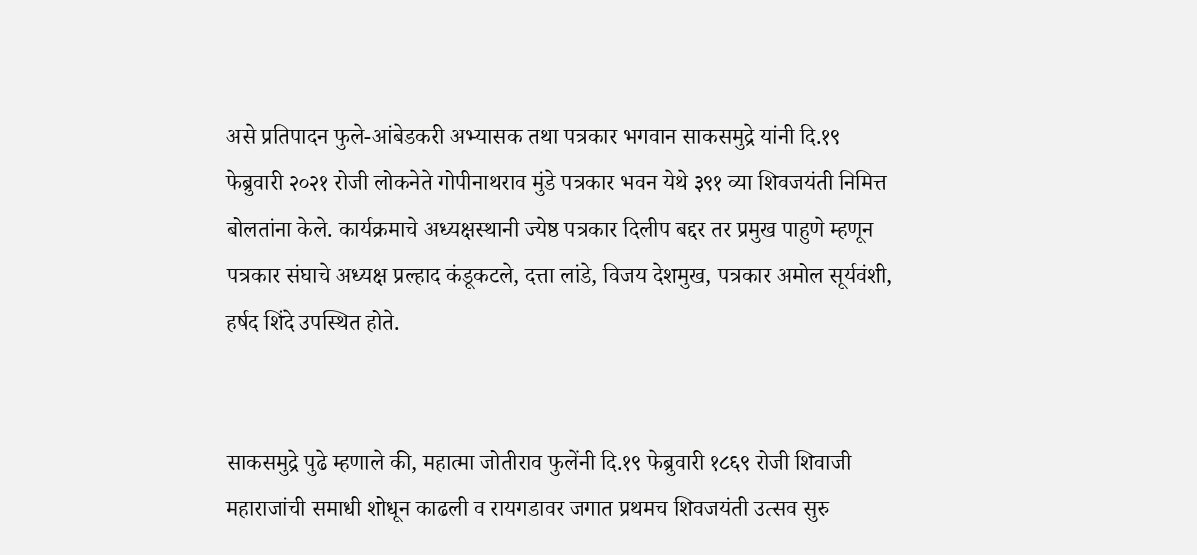असे प्रतिपादन फुले-आंबेडकरी अभ्यासक तथा पत्रकार भगवान साकसमुद्रे यांनी दि.१९ फेब्रुवारी २०२१ रोजी लोकनेते गोपीनाथराव मुंडे पत्रकार भवन येथे ३९१ व्या शिवजयंती निमित्त बोलतांना केले. कार्यक्रमाचे अध्यक्षस्थानी ज्येष्ठ पत्रकार दिलीप बद्दर तर प्रमुख पाहुणे म्हणून पत्रकार संघाचे अध्यक्ष प्रल्हाद कंडूकटले, दत्ता लांडे, विजय देशमुख, पत्रकार अमोल सूर्यवंशी, हर्षद शिंदे उपस्थित होते.


साकसमुद्रे पुढे म्हणाले की, महात्मा जोतीराव फुलेंनी दि.१९ फेब्रुवारी १८६९ रोजी शिवाजी महाराजांची समाधी शोधून काढली व रायगडावर जगात प्रथमच शिवजयंती उत्सव सुरु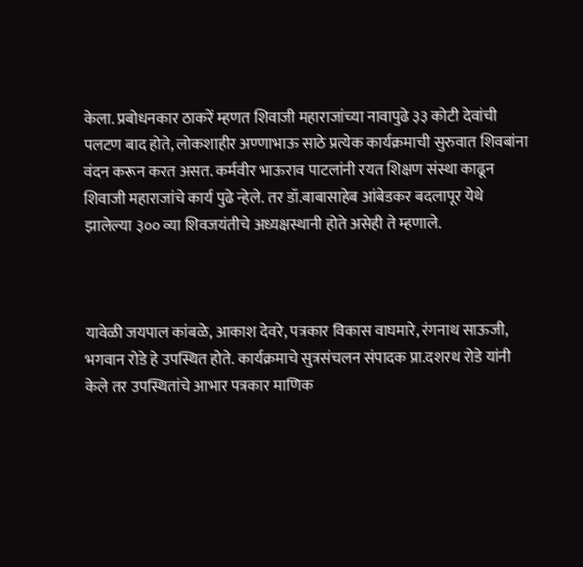केला. प्रबोधनकार ठाकरें म्हणत शिवाजी महाराजांच्या नावापुढे ३३ कोटी देवांची पलटण बाद होते, लोकशाहीर अण्णाभाऊ साठे प्रत्येक कार्यक्रमाची सुरुवात शिवबांना वंदन करून करत असत. कर्मवीर भाऊराव पाटलांनी रयत शिक्षण संस्था काढून शिवाजी महाराजांचे कार्य पुढे न्हेले. तर डॉ.बाबासाहेब आंबेडकर बदलापूर येथे झालेल्या ३०० व्या शिवजयंतीचे अध्यक्षस्थानी होते असेही ते म्हणाले.



यावेळी जयपाल कांबळे, आकाश देवरे, पत्रकार विकास वाघमारे, रंगनाथ साऊजी, भगवान रोडे हे उपस्थित होते. कार्यक्रमाचे सुत्रसंचलन संपादक प्रा.दशरथ रोडे यांनी केले तर उपस्थितांचे आभार पत्रकार माणिक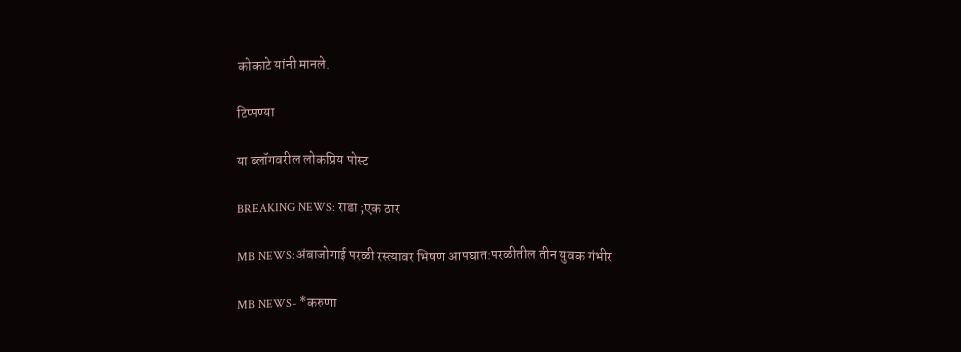कोकाटे यांनी मानले.

टिप्पण्या

या ब्लॉगवरील लोकप्रिय पोस्ट

BREAKING NEWS: राडा ;एक ठार

MB NEWS:अंबाजोगाई परळी रस्त्यावर भिषण आपघात:परळीतील तीन युवक गंभीर

MB NEWS- *करुणा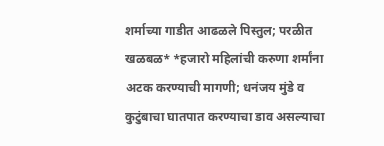शर्माच्या गाडीत आढळले पिस्तुल; परळीत खळबळ* *हजारो महिलांची करुणा शर्मांना अटक करण्याची मागणी; धनंजय मुंडे व कुटुंबाचा घातपात करण्याचा डाव असल्याचा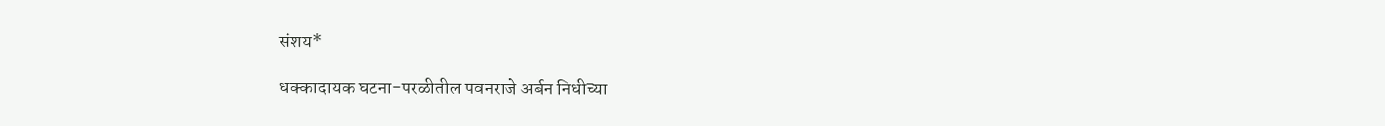संशय*

धक्कादायक घटना-परळीतील पवनराजे अर्बन निधीच्या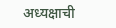अध्यक्षाची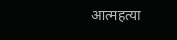आत्महत्या